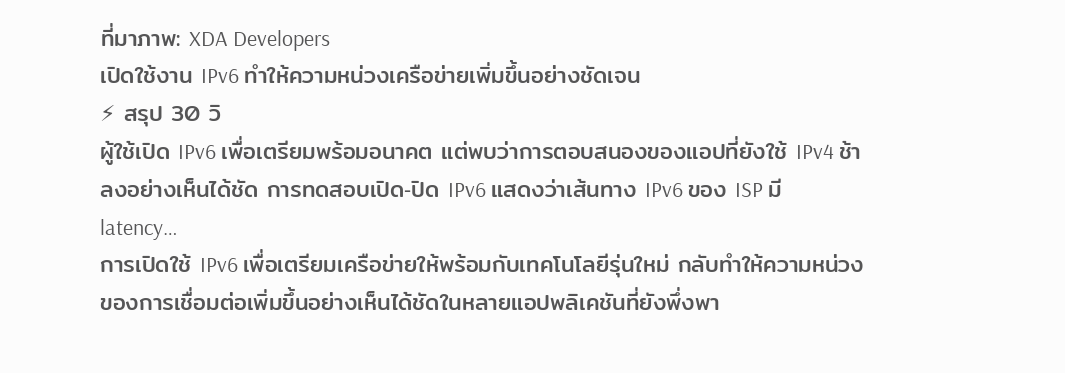ที่มาภาพ: XDA Developers
เปิดใช้งาน IPv6 ทำให้ความหน่วงเครือข่ายเพิ่มขึ้นอย่างชัดเจน
⚡ สรุป 30 วิ
ผู้ใช้เปิด IPv6 เพื่อเตรียมพร้อมอนาคต แต่พบว่าการตอบสนองของแอปที่ยังใช้ IPv4 ช้าลงอย่างเห็นได้ชัด การทดสอบเปิด‑ปิด IPv6 แสดงว่าเส้นทาง IPv6 ของ ISP มี latency…
การเปิดใช้ IPv6 เพื่อเตรียมเครือข่ายให้พร้อมกับเทคโนโลยีรุ่นใหม่ กลับทำให้ความหน่วงของการเชื่อมต่อเพิ่มขึ้นอย่างเห็นได้ชัดในหลายแอปพลิเคชันที่ยังพึ่งพา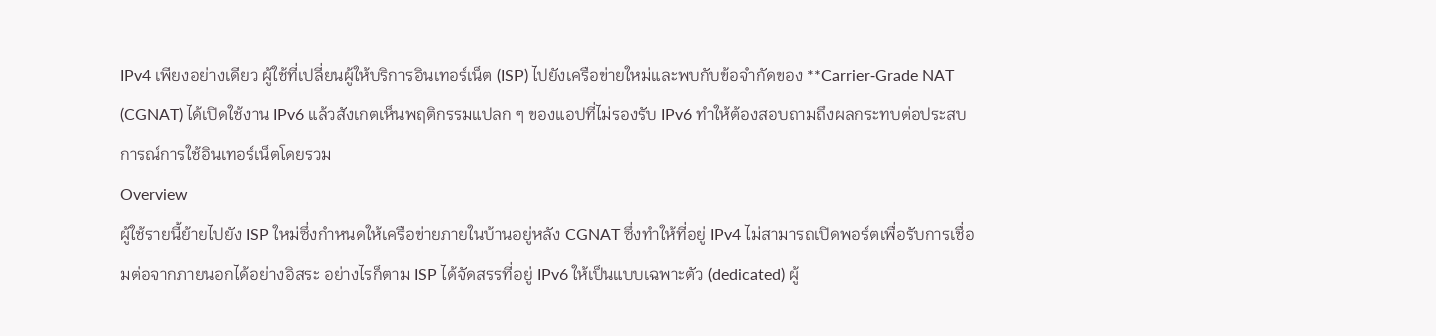IPv4 เพียงอย่างเดียว ผู้ใช้ที่เปลี่ยนผู้ให้บริการอินเทอร์เน็ต (ISP) ไปยังเครือข่ายใหม่และพบกับข้อจำกัดของ **Carrier‑Grade NAT (CGNAT) ได้เปิดใช้งาน IPv6 แล้วสังเกตเห็นพฤติกรรมแปลก ๆ ของแอปที่ไม่รองรับ IPv6 ทำให้ต้องสอบถามถึงผลกระทบต่อประสบการณ์การใช้อินเทอร์เน็ตโดยรวม
Overview
ผู้ใช้รายนี้ย้ายไปยัง ISP ใหม่ซึ่งกำหนดให้เครือข่ายภายในบ้านอยู่หลัง CGNAT ซึ่งทำให้ที่อยู่ IPv4 ไม่สามารถเปิดพอร์ตเพื่อรับการเชื่อมต่อจากภายนอกได้อย่างอิสระ อย่างไรก็ตาม ISP ได้จัดสรรที่อยู่ IPv6 ให้เป็นแบบเฉพาะตัว (dedicated) ผู้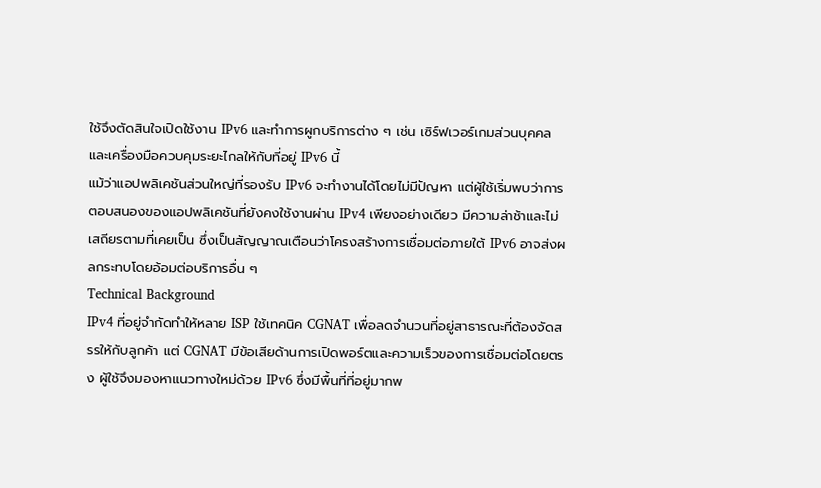ใช้จึงตัดสินใจเปิดใช้งาน IPv6 และทำการผูกบริการต่าง ๆ เช่น เซิร์ฟเวอร์เกมส่วนบุคคลและเครื่องมือควบคุมระยะไกลให้กับที่อยู่ IPv6 นี้
แม้ว่าแอปพลิเคชันส่วนใหญ่ที่รองรับ IPv6 จะทำงานได้โดยไม่มีปัญหา แต่ผู้ใช้เริ่มพบว่าการตอบสนองของแอปพลิเคชันที่ยังคงใช้งานผ่าน IPv4 เพียงอย่างเดียว มีความล่าช้าและไม่เสถียรตามที่เคยเป็น ซึ่งเป็นสัญญาณเตือนว่าโครงสร้างการเชื่อมต่อภายใต้ IPv6 อาจส่งผลกระทบโดยอ้อมต่อบริการอื่น ๆ
Technical Background
IPv4 ที่อยู่จำกัดทำให้หลาย ISP ใช้เทคนิค CGNAT เพื่อลดจำนวนที่อยู่สาธารณะที่ต้องจัดสรรให้กับลูกค้า แต่ CGNAT มีข้อเสียด้านการเปิดพอร์ตและความเร็วของการเชื่อมต่อโดยตรง ผู้ใช้จึงมองหาแนวทางใหม่ด้วย IPv6 ซึ่งมีพื้นที่ที่อยู่มากพ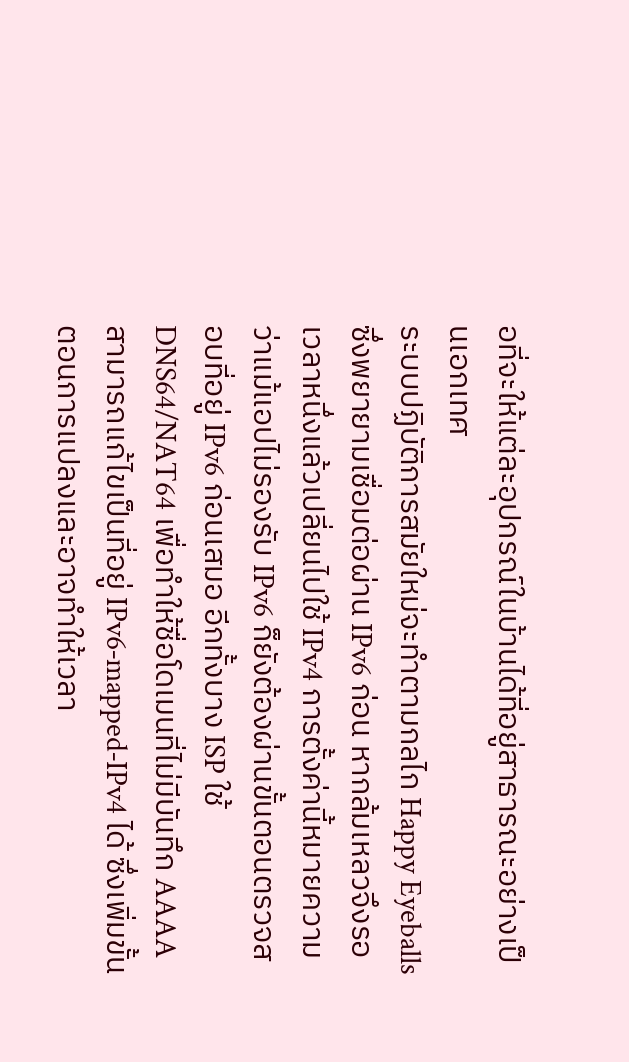อที่จะให้แต่ละอุปกรณ์ในบ้านได้ที่อยู่สาธารณะอย่างเป็นเอกเทศ
ระบบปฏิบัติการสมัยใหม่จะทำตามกลไก Happy Eyeballs ซึ่งพยายามเชื่อมต่อผ่าน IPv6 ก่อน หากล้มเหลวจึงรอเวลาหนึ่งแล้วเปลี่ยนไปใช้ IPv4 การตั้งค่านี้หมายความว่าแม้แอปไม่รองรับ IPv6 ก็ยังต้องผ่านขั้นตอนตรวจสอบที่อยู่ IPv6 ก่อนเสมอ อีกทั้งบาง ISP ใช้ DNS64/NAT64 เพื่อทำให้ชื่อโดเมนที่ไม่มีบันทึก AAAA สามารถแก้ไขเป็นที่อยู่ IPv6‑mapped‑IPv4 ได้ ซึ่งเพิ่มขั้นตอนการแปลงและอาจทำให้เวลา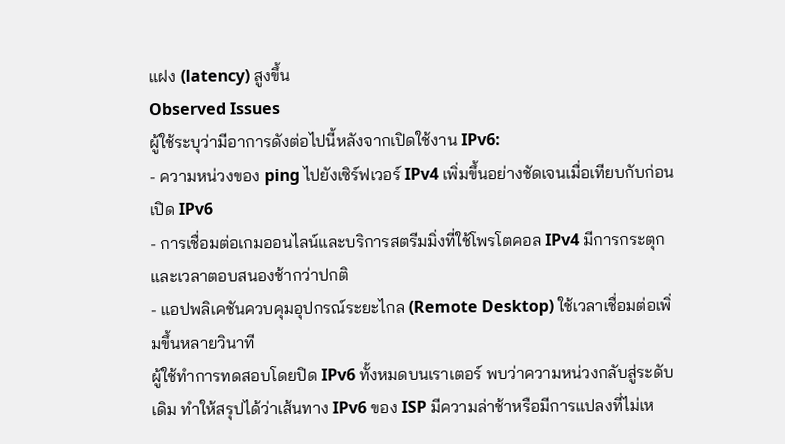แฝง (latency) สูงขึ้น
Observed Issues
ผู้ใช้ระบุว่ามีอาการดังต่อไปนี้หลังจากเปิดใช้งาน IPv6:
- ความหน่วงของ ping ไปยังเซิร์ฟเวอร์ IPv4 เพิ่มขึ้นอย่างชัดเจนเมื่อเทียบกับก่อนเปิด IPv6
- การเชื่อมต่อเกมออนไลน์และบริการสตรีมมิ่งที่ใช้โพรโตคอล IPv4 มีการกระตุกและเวลาตอบสนองช้ากว่าปกติ
- แอปพลิเคชันควบคุมอุปกรณ์ระยะไกล (Remote Desktop) ใช้เวลาเชื่อมต่อเพิ่มขึ้นหลายวินาที
ผู้ใช้ทำการทดสอบโดยปิด IPv6 ทั้งหมดบนเราเตอร์ พบว่าความหน่วงกลับสู่ระดับเดิม ทำให้สรุปได้ว่าเส้นทาง IPv6 ของ ISP มีความล่าช้าหรือมีการแปลงที่ไม่เห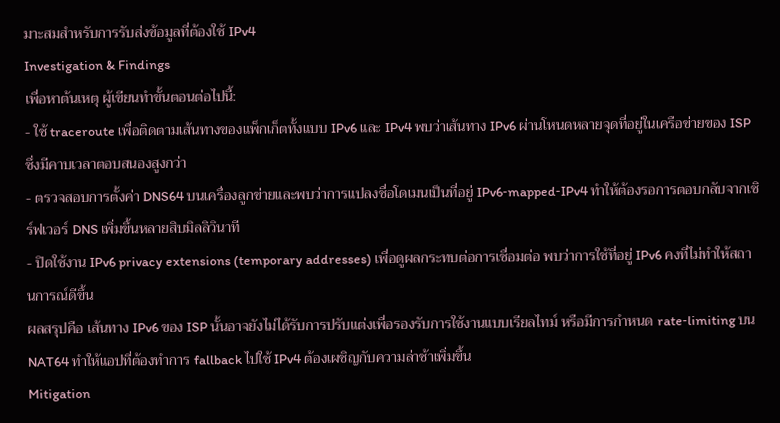มาะสมสำหรับการรับส่งข้อมูลที่ต้องใช้ IPv4
Investigation & Findings
เพื่อหาต้นเหตุ ผู้เขียนทำขั้นตอนต่อไปนี้:
- ใช้ traceroute เพื่อติดตามเส้นทางของแพ็กเก็ตทั้งแบบ IPv6 และ IPv4 พบว่าเส้นทาง IPv6 ผ่านโหนดหลายจุดที่อยู่ในเครือข่ายของ ISP ซึ่งมีคาบเวลาตอบสนองสูงกว่า
- ตรวจสอบการตั้งค่า DNS64 บนเครื่องลูกข่ายและพบว่าการแปลงชื่อโดเมนเป็นที่อยู่ IPv6‑mapped‑IPv4 ทำให้ต้องรอการตอบกลับจากเซิร์ฟเวอร์ DNS เพิ่มขึ้นหลายสิบมิลลิวินาที
- ปิดใช้งาน IPv6 privacy extensions (temporary addresses) เพื่อดูผลกระทบต่อการเชื่อมต่อ พบว่าการใช้ที่อยู่ IPv6 คงที่ไม่ทำให้สถานการณ์ดีขึ้น
ผลสรุปคือ เส้นทาง IPv6 ของ ISP นั้นอาจยังไม่ได้รับการปรับแต่งเพื่อรองรับการใช้งานแบบเรียลไทม์ หรือมีการกำหนด rate‑limiting บน NAT64 ทำให้แอปที่ต้องทำการ fallback ไปใช้ IPv4 ต้องเผชิญกับความล่าช้าเพิ่มขึ้น
Mitigation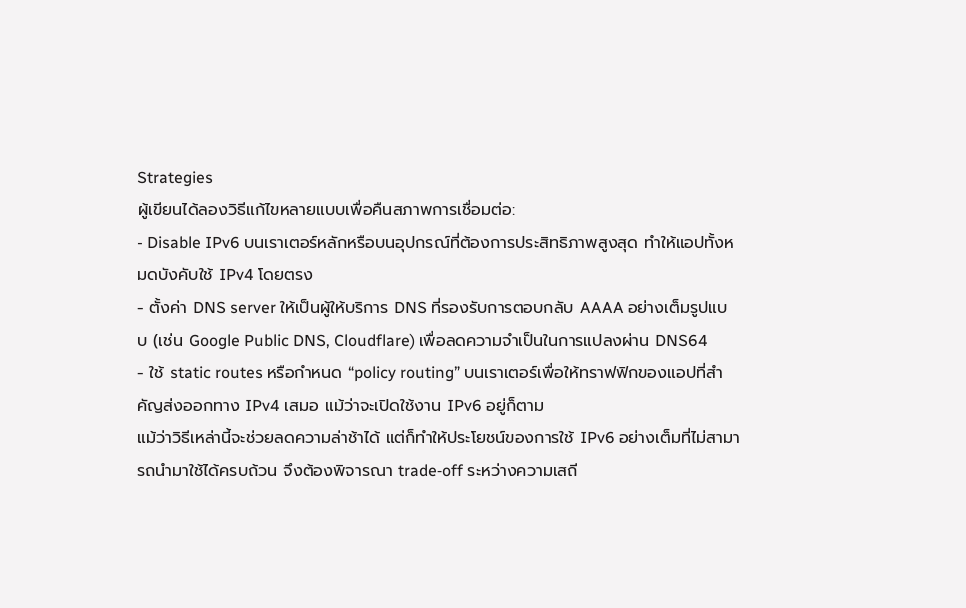Strategies
ผู้เขียนได้ลองวิธีแก้ไขหลายแบบเพื่อคืนสภาพการเชื่อมต่อ:
- Disable IPv6 บนเราเตอร์หลักหรือบนอุปกรณ์ที่ต้องการประสิทธิภาพสูงสุด ทำให้แอปทั้งหมดบังคับใช้ IPv4 โดยตรง
- ตั้งค่า DNS server ให้เป็นผู้ให้บริการ DNS ที่รองรับการตอบกลับ AAAA อย่างเต็มรูปแบบ (เช่น Google Public DNS, Cloudflare) เพื่อลดความจำเป็นในการแปลงผ่าน DNS64
- ใช้ static routes หรือกำหนด “policy routing” บนเราเตอร์เพื่อให้ทราฟฟิกของแอปที่สำคัญส่งออกทาง IPv4 เสมอ แม้ว่าจะเปิดใช้งาน IPv6 อยู่ก็ตาม
แม้ว่าวิธีเหล่านี้จะช่วยลดความล่าช้าได้ แต่ก็ทำให้ประโยชน์ของการใช้ IPv6 อย่างเต็มที่ไม่สามารถนำมาใช้ได้ครบถ้วน จึงต้องพิจารณา trade‑off ระหว่างความเสถี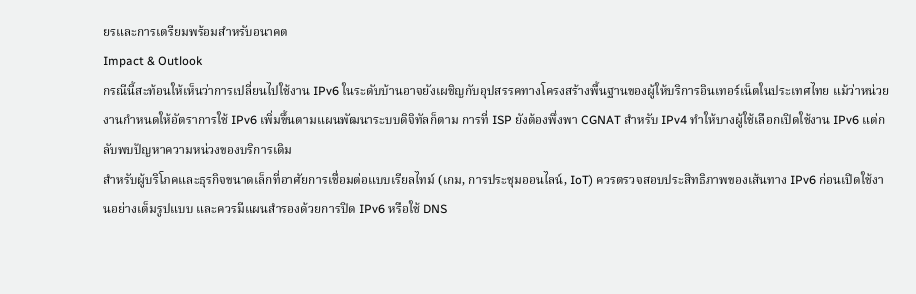ยรและการเตรียมพร้อมสำหรับอนาคต
Impact & Outlook
กรณีนี้สะท้อนให้เห็นว่าการเปลี่ยนไปใช้งาน IPv6 ในระดับบ้านอาจยังเผชิญกับอุปสรรคทางโครงสร้างพื้นฐานของผู้ให้บริการอินเทอร์เน็ตในประเทศไทย แม้ว่าหน่วยงานกำหนดให้อัตราการใช้ IPv6 เพิ่มขึ้นตามแผนพัฒนาระบบดิจิทัลก็ตาม การที่ ISP ยังต้องพึ่งพา CGNAT สำหรับ IPv4 ทำให้บางผู้ใช้เลือกเปิดใช้งาน IPv6 แต่กลับพบปัญหาความหน่วงของบริการเดิม
สำหรับผู้บริโภคและธุรกิจขนาดเล็กที่อาศัยการเชื่อมต่อแบบเรียลไทม์ (เกม, การประชุมออนไลน์, IoT) ควรตรวจสอบประสิทธิภาพของเส้นทาง IPv6 ก่อนเปิดใช้งานอย่างเต็มรูปแบบ และควรมีแผนสำรองด้วยการปิด IPv6 หรือใช้ DNS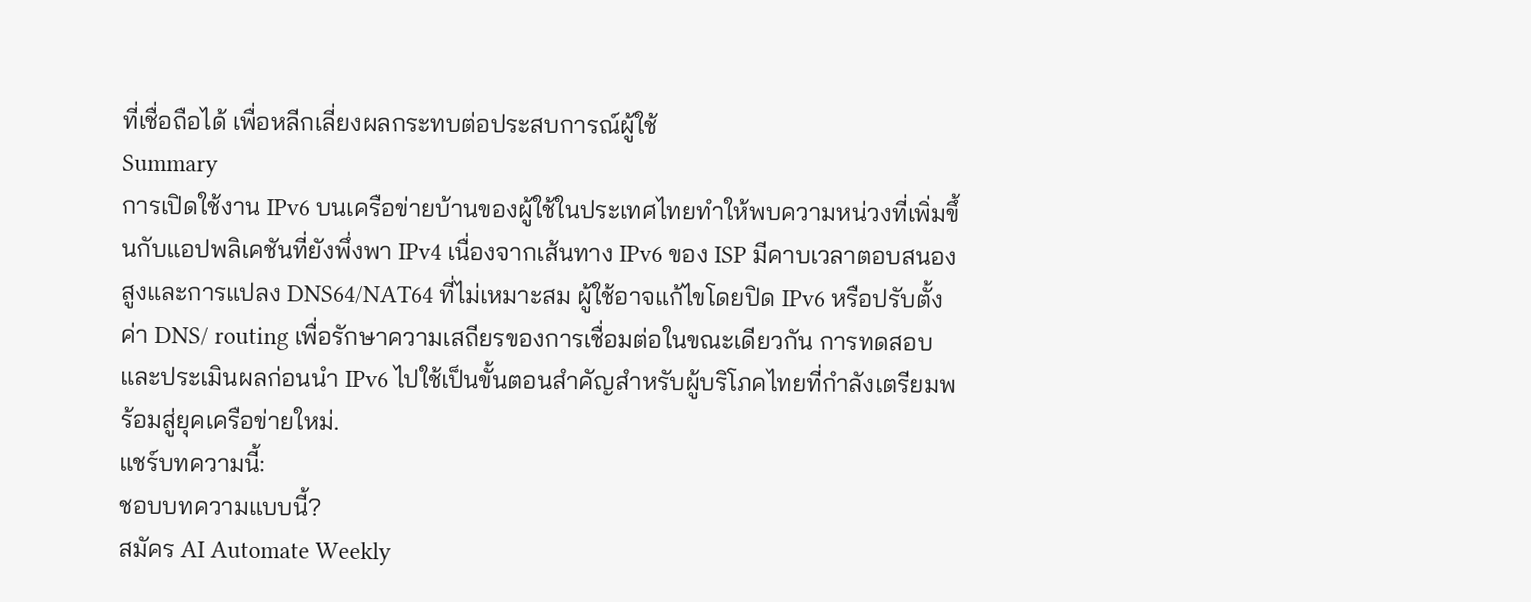ที่เชื่อถือได้ เพื่อหลีกเลี่ยงผลกระทบต่อประสบการณ์ผู้ใช้
Summary
การเปิดใช้งาน IPv6 บนเครือข่ายบ้านของผู้ใช้ในประเทศไทยทำให้พบความหน่วงที่เพิ่มขึ้นกับแอปพลิเคชันที่ยังพึ่งพา IPv4 เนื่องจากเส้นทาง IPv6 ของ ISP มีคาบเวลาตอบสนองสูงและการแปลง DNS64/NAT64 ที่ไม่เหมาะสม ผู้ใช้อาจแก้ไขโดยปิด IPv6 หรือปรับตั้งค่า DNS/ routing เพื่อรักษาความเสถียรของการเชื่อมต่อในขณะเดียวกัน การทดสอบและประเมินผลก่อนนำ IPv6 ไปใช้เป็นขั้นตอนสำคัญสำหรับผู้บริโภคไทยที่กำลังเตรียมพร้อมสู่ยุคเครือข่ายใหม่.
แชร์บทความนี้:
ชอบบทความแบบนี้?
สมัคร AI Automate Weekly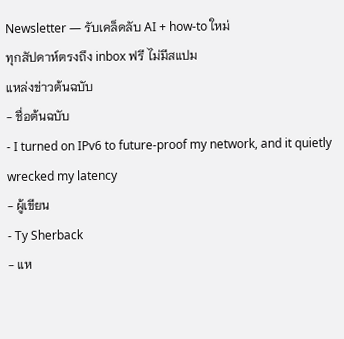Newsletter — รับเคล็ดลับ AI + how-to ใหม่
ทุกสัปดาห์ตรงถึง inbox ฟรี ไม่มีสแปม
แหล่งข่าวต้นฉบับ
- ชื่อต้นฉบับ
- I turned on IPv6 to future-proof my network, and it quietly wrecked my latency
- ผู้เขียน
- Ty Sherback
- แห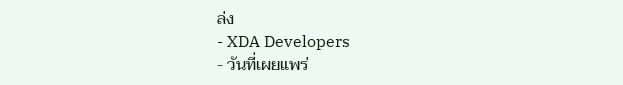ล่ง
- XDA Developers
- วันที่เผยแพร่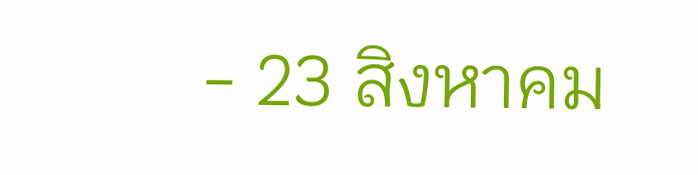- 23 สิงหาคม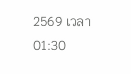2569 เวลา 01:30